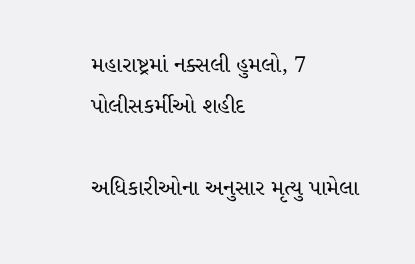મહારાષ્ટ્રમાં નક્સલી હુમલો, 7 પોલીસકર્મીઓ શહીદ

અધિકારીઓના અનુસાર મૃત્યુ પામેલા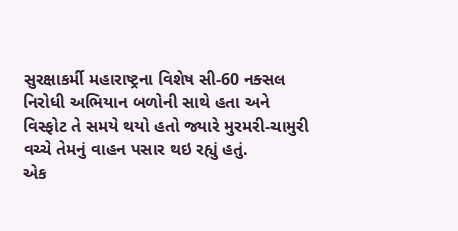સુરક્ષાકર્મી મહારાષ્ટ્રના વિશેષ સી-60 નક્સલ નિરોધી અભિયાન બળોની સાથે હતા અને વિસ્ફોટ તે સમયે થયો હતો જ્યારે મુરમરી-ચામુરી વચ્ચે તેમનું વાહન પસાર થઇ રહ્યું હતું.
એક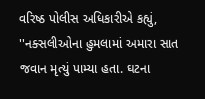વરિષ્ઠ પોલીસ અધિકારીએ કહ્યું, ''નક્સલીઓના હુમલામાં અમારા સાત જવાન મૃત્યું પામ્યા હતા. ઘટના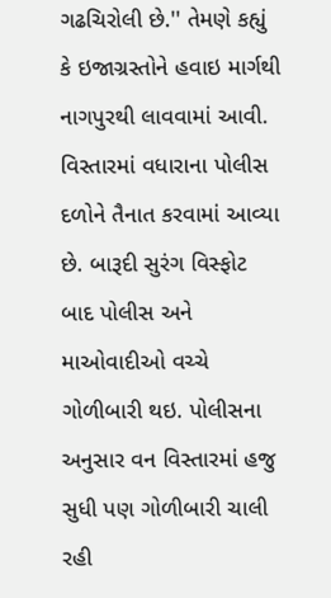ગઢચિરોલી છે.'' તેમણે કહ્યું કે ઇજાગ્રસ્તોને હવાઇ માર્ગથી નાગપુરથી લાવવામાં આવી. વિસ્તારમાં વધારાના પોલીસ દળોને તૈનાત કરવામાં આવ્યા છે. બારૂદી સુરંગ વિસ્ફોટ બાદ પોલીસ અને માઓવાદીઓ વચ્ચે ગોળીબારી થઇ. પોલીસના અનુસાર વન વિસ્તારમાં હજુ સુધી પણ ગોળીબારી ચાલી રહી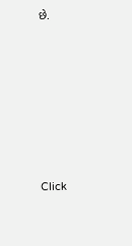છે.












Click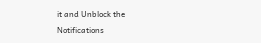it and Unblock the Notifications